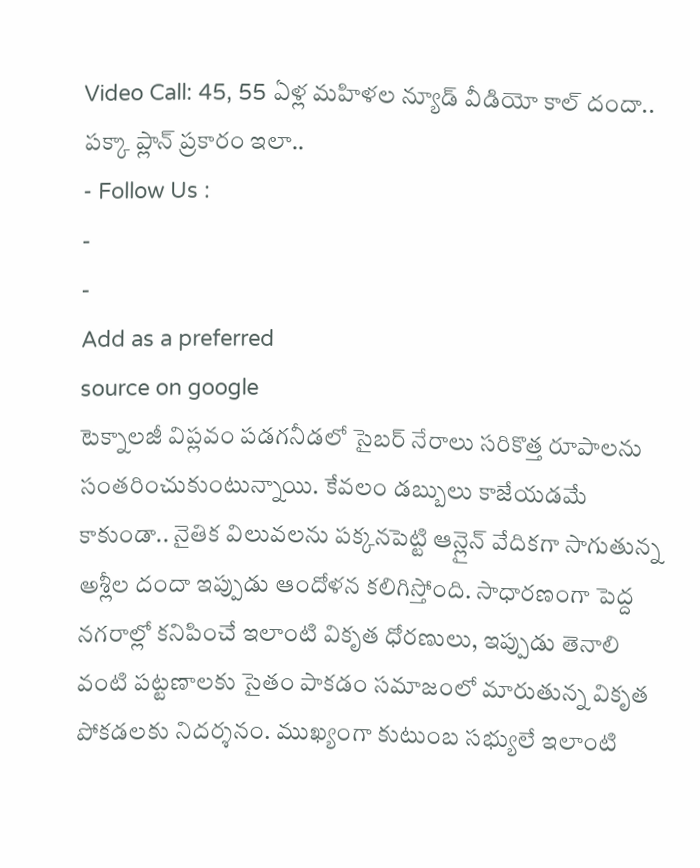Video Call: 45, 55 ఏళ్ల మహిళల న్యూడ్ వీడియో కాల్ దందా.. పక్కా ప్లాన్ ప్రకారం ఇలా..
- Follow Us :
-
-
Add as a preferred
source on google
టెక్నాలజీ విప్లవం పడగనీడలో సైబర్ నేరాలు సరికొత్త రూపాలను సంతరించుకుంటున్నాయి. కేవలం డబ్బులు కాజేయడమే కాకుండా.. నైతిక విలువలను పక్కనపెట్టి ఆన్లైన్ వేదికగా సాగుతున్న అశ్లీల దందా ఇప్పుడు ఆందోళన కలిగిస్తోంది. సాధారణంగా పెద్ద నగరాల్లో కనిపించే ఇలాంటి వికృత ధోరణులు, ఇప్పుడు తెనాలి వంటి పట్టణాలకు సైతం పాకడం సమాజంలో మారుతున్న వికృత పోకడలకు నిదర్శనం. ముఖ్యంగా కుటుంబ సభ్యులే ఇలాంటి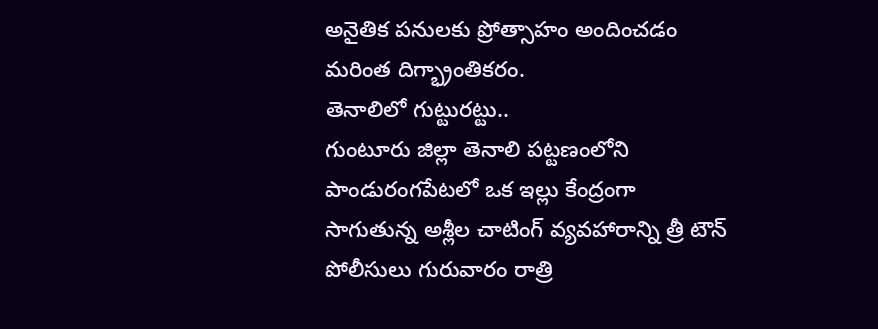అనైతిక పనులకు ప్రోత్సాహం అందించడం మరింత దిగ్భ్రాంతికరం.
తెనాలిలో గుట్టురట్టు..
గుంటూరు జిల్లా తెనాలి పట్టణంలోని పాండురంగపేటలో ఒక ఇల్లు కేంద్రంగా సాగుతున్న అశ్లీల చాటింగ్ వ్యవహారాన్ని త్రీ టౌన్ పోలీసులు గురువారం రాత్రి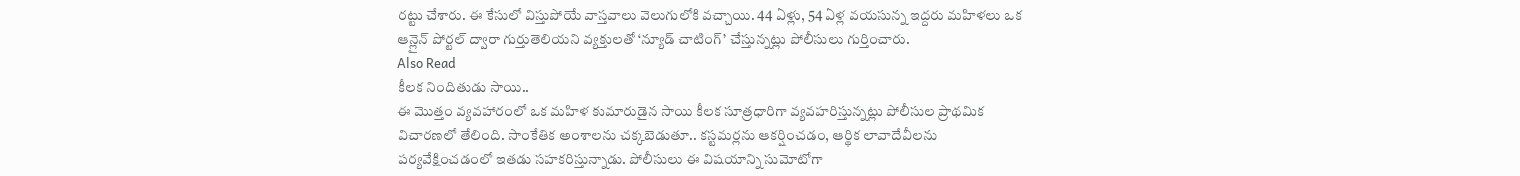రట్టు చేశారు. ఈ కేసులో విస్తుపోయే వాస్తవాలు వెలుగులోకి వచ్చాయి. 44 ఏళ్లు, 54 ఏళ్ల వయసున్న ఇద్దరు మహిళలు ఒక ఆన్లైన్ పోర్టల్ ద్వారా గుర్తుతెలియని వ్యక్తులతో ‘న్యూడ్ చాటింగ్’ చేస్తున్నట్లు పోలీసులు గుర్తించారు.
Also Read
కీలక నిందితుడు సాయి..
ఈ మొత్తం వ్యవహారంలో ఒక మహిళ కుమారుడైన సాయి కీలక సూత్రధారిగా వ్యవహరిస్తున్నట్లు పోలీసుల ప్రాథమిక విచారణలో తేలింది. సాంకేతిక అంశాలను చక్కబెడుతూ.. కస్టమర్లను ఆకర్షించడం, ఆర్థిక లావాదేవీలను పర్యవేక్షించడంలో ఇతడు సహకరిస్తున్నాడు. పోలీసులు ఈ విషయాన్ని సుమోటోగా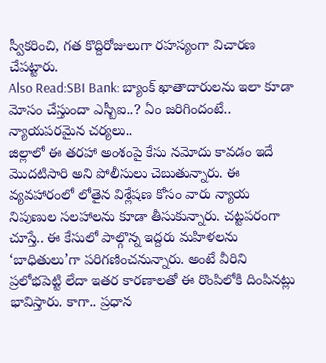స్వీకరించి, గత కొద్దిరోజులుగా రహస్యంగా విచారణ చేపట్టారు.
Also Read:SBI Bank: బ్యాంక్ ఖాతాదారులను ఇలా కూడా మోసం చేస్తుందా ఎస్బీఐ..? ఏం జరిగిందంటే..
న్యాయపరమైన చర్యలు..
జిల్లాలో ఈ తరహా అంశంపై కేసు నమోదు కావడం ఇదే మొదటిసారి అని పోలీసులు చెబుతున్నారు. ఈ వ్యవహారంలో లోతైన విశ్లేషణ కోసం వారు న్యాయ నిపుణుల సలహాలను కూడా తీసుకున్నారు. చట్టపరంగా చూస్తే.. ఈ కేసులో పాల్గొన్న ఇద్దరు మహిళలను ‘బాధితులు’గా పరిగణించనున్నారు. అంటే వీరిని ప్రలోభపెట్టి లేదా ఇతర కారణాలతో ఈ రొంపిలోకి దింపినట్లు భావిస్తారు. కాగా.. ప్రధాన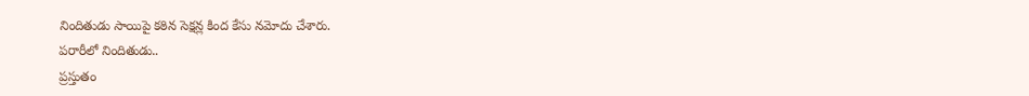నిందితుడు సాయిపై కఠిన సెక్షన్ల కింద కేసు నమోదు చేశారు.
పరారీలో నిందితుడు..
ప్రస్తుతం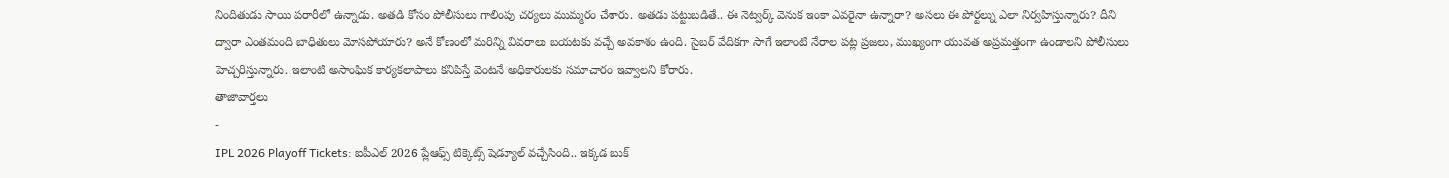నిందితుడు సాయి పరారీలో ఉన్నాడు. అతడి కోసం పోలీసులు గాలింపు చర్యలు ముమ్మరం చేశారు. అతడు పట్టుబడితే.. ఈ నెట్వర్క్ వెనుక ఇంకా ఎవరైనా ఉన్నారా? అసలు ఈ పోర్టల్ను ఎలా నిర్వహిస్తున్నారు? దీని ద్వారా ఎంతమంది బాధితులు మోసపోయారు? అనే కోణంలో మరిన్ని వివరాలు బయటకు వచ్చే అవకాశం ఉంది. సైబర్ వేదికగా సాగే ఇలాంటి నేరాల పట్ల ప్రజలు, ముఖ్యంగా యువత అప్రమత్తంగా ఉండాలని పోలీసులు హెచ్చరిస్తున్నారు. ఇలాంటి అసాంఘిక కార్యకలాపాలు కనిపిస్తే వెంటనే అధికారులకు సమాచారం ఇవ్వాలని కోరారు.
తాజావార్తలు
-
IPL 2026 Playoff Tickets: ఐపీఎల్ 2026 ప్లేఆఫ్స్ టిక్కెట్స్ షెడ్యూల్ వచ్చేసింది.. ఇక్కడ బుక్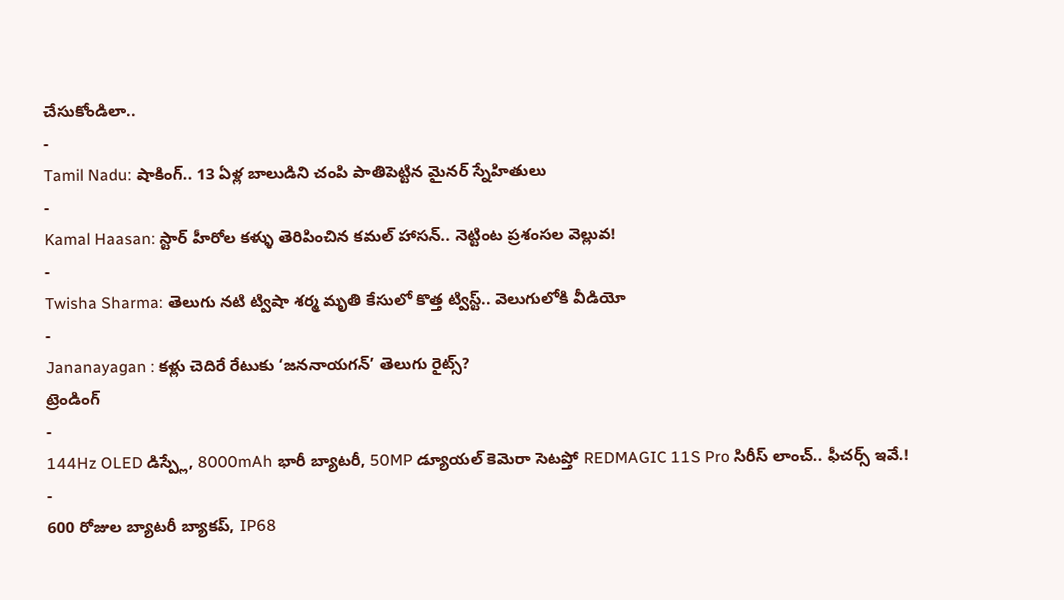చేసుకోండిలా..
-
Tamil Nadu: షాకింగ్.. 13 ఏళ్ల బాలుడిని చంపి పాతిపెట్టిన మైనర్ స్నేహితులు
-
Kamal Haasan: స్టార్ హీరోల కళ్ళు తెరిపించిన కమల్ హాసన్.. నెట్టింట ప్రశంసల వెల్లువ!
-
Twisha Sharma: తెలుగు నటి ట్విషా శర్మ మృతి కేసులో కొత్త ట్విస్ట్.. వెలుగులోకి వీడియో
-
Jananayagan : కళ్లు చెదిరే రేటుకు ‘జననాయగన్’ తెలుగు రైట్స్?
ట్రెండింగ్
-
144Hz OLED డిస్ప్లే, 8000mAh భారీ బ్యాటరీ, 50MP డ్యూయల్ కెమెరా సెటప్తో REDMAGIC 11S Pro సిరీస్ లాంచ్.. ఫీచర్స్ ఇవే.!
-
600 రోజుల బ్యాటరీ బ్యాకప్, IP68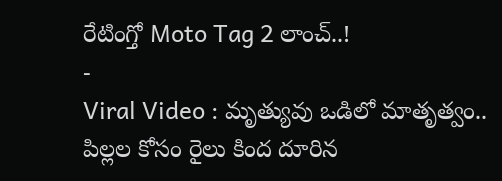రేటింగ్తో Moto Tag 2 లాంచ్..!
-
Viral Video : మృత్యువు ఒడిలో మాతృత్వం.. పిల్లల కోసం రైలు కింద దూరిన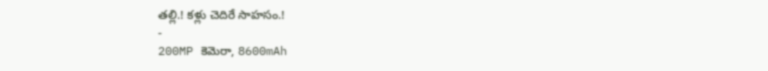తల్లి.! కళ్లు చెదిరే సాహసం.!
-
200MP కెమెరా, 8600mAh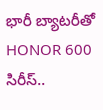భారీ బ్యాటరీతో HONOR 600 సిరీస్..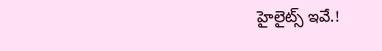హైలైట్స్ ఇవే.!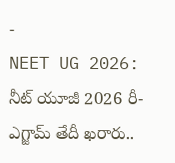-
NEET UG 2026: నీట్ యూజీ 2026 రీ-ఎగ్జామ్ తేదీ ఖరారు..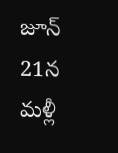జూన్ 21న మళ్లీ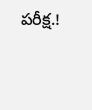పరీక్ష.!